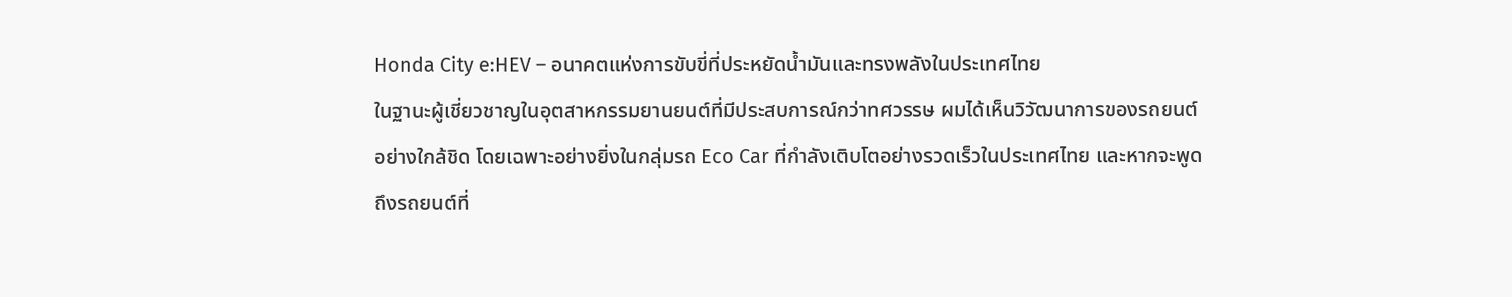Honda City e:HEV – อนาคตแห่งการขับขี่ที่ประหยัดน้ำมันและทรงพลังในประเทศไทย
ในฐานะผู้เชี่ยวชาญในอุตสาหกรรมยานยนต์ที่มีประสบการณ์กว่าทศวรรษ ผมได้เห็นวิวัฒนาการของรถยนต์อย่างใกล้ชิด โดยเฉพาะอย่างยิ่งในกลุ่มรถ Eco Car ที่กำลังเติบโตอย่างรวดเร็วในประเทศไทย และหากจะพูดถึงรถยนต์ที่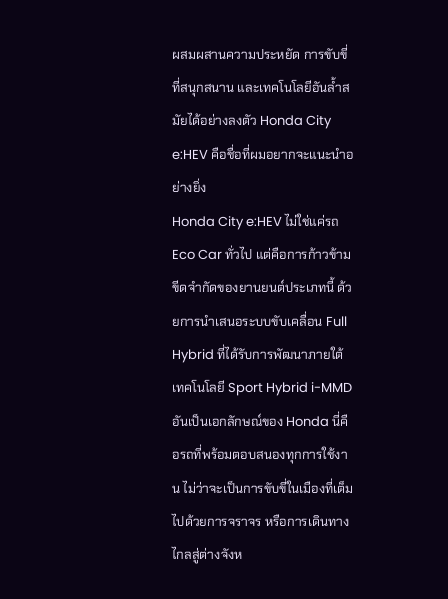ผสมผสานความประหยัด การขับขี่ที่สนุกสนาน และเทคโนโลยีอันล้ำสมัยได้อย่างลงตัว Honda City e:HEV คือชื่อที่ผมอยากจะแนะนำอย่างยิ่ง
Honda City e:HEV ไม่ใช่แค่รถ Eco Car ทั่วไป แต่คือการก้าวข้ามขีดจำกัดของยานยนต์ประเภทนี้ ด้วยการนำเสนอระบบขับเคลื่อน Full Hybrid ที่ได้รับการพัฒนาภายใต้เทคโนโลยี Sport Hybrid i-MMD อันเป็นเอกลักษณ์ของ Honda นี่คือรถที่พร้อมตอบสนองทุกการใช้งาน ไม่ว่าจะเป็นการขับขี่ในเมืองที่เต็มไปด้วยการจราจร หรือการเดินทางไกลสู่ต่างจังห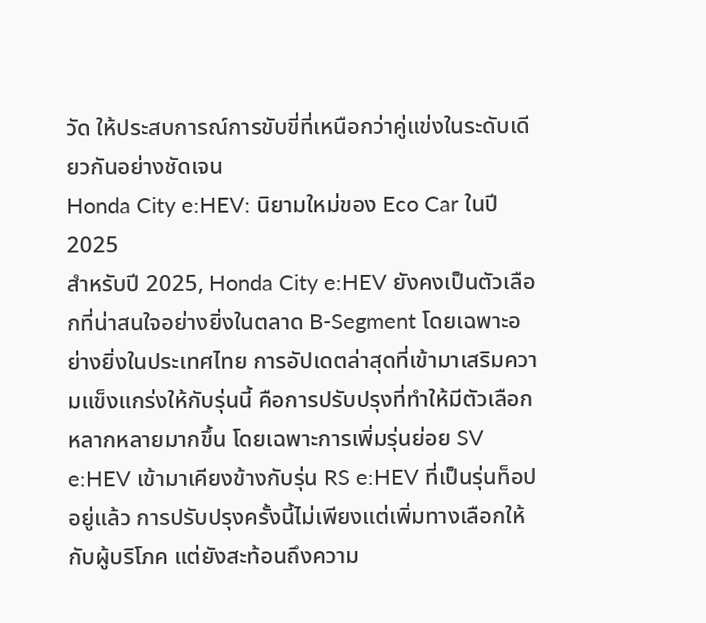วัด ให้ประสบการณ์การขับขี่ที่เหนือกว่าคู่แข่งในระดับเดียวกันอย่างชัดเจน
Honda City e:HEV: นิยามใหม่ของ Eco Car ในปี 2025
สำหรับปี 2025, Honda City e:HEV ยังคงเป็นตัวเลือกที่น่าสนใจอย่างยิ่งในตลาด B-Segment โดยเฉพาะอย่างยิ่งในประเทศไทย การอัปเดตล่าสุดที่เข้ามาเสริมความแข็งแกร่งให้กับรุ่นนี้ คือการปรับปรุงที่ทำให้มีตัวเลือกหลากหลายมากขึ้น โดยเฉพาะการเพิ่มรุ่นย่อย SV e:HEV เข้ามาเคียงข้างกับรุ่น RS e:HEV ที่เป็นรุ่นท็อปอยู่แล้ว การปรับปรุงครั้งนี้ไม่เพียงแต่เพิ่มทางเลือกให้กับผู้บริโภค แต่ยังสะท้อนถึงความ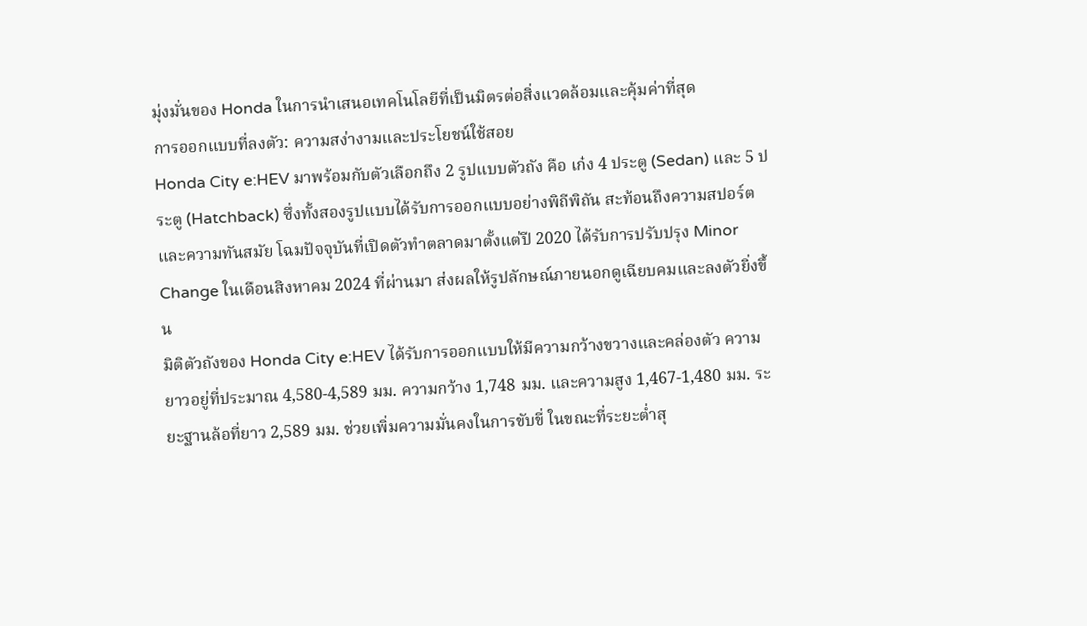มุ่งมั่นของ Honda ในการนำเสนอเทคโนโลยีที่เป็นมิตรต่อสิ่งแวดล้อมและคุ้มค่าที่สุด
การออกแบบที่ลงตัว: ความสง่างามและประโยชน์ใช้สอย
Honda City e:HEV มาพร้อมกับตัวเลือกถึง 2 รูปแบบตัวถัง คือ เก๋ง 4 ประตู (Sedan) และ 5 ประตู (Hatchback) ซึ่งทั้งสองรูปแบบได้รับการออกแบบอย่างพิถีพิถัน สะท้อนถึงความสปอร์ตและความทันสมัย โฉมปัจจุบันที่เปิดตัวทำตลาดมาตั้งแต่ปี 2020 ได้รับการปรับปรุง Minor Change ในเดือนสิงหาคม 2024 ที่ผ่านมา ส่งผลให้รูปลักษณ์ภายนอกดูเฉียบคมและลงตัวยิ่งขึ้น
มิติตัวถังของ Honda City e:HEV ได้รับการออกแบบให้มีความกว้างขวางและคล่องตัว ความยาวอยู่ที่ประมาณ 4,580-4,589 มม. ความกว้าง 1,748 มม. และความสูง 1,467-1,480 มม. ระยะฐานล้อที่ยาว 2,589 มม. ช่วยเพิ่มความมั่นคงในการขับขี่ ในขณะที่ระยะต่ำสุ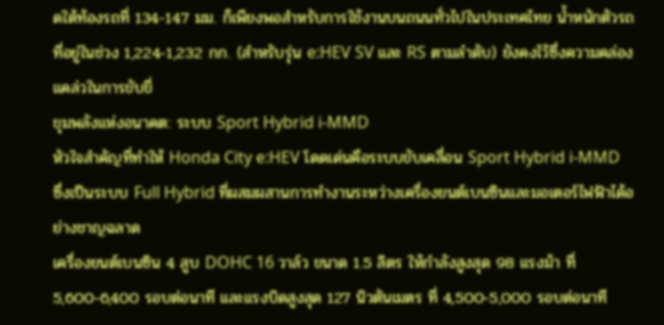ดใต้ท้องรถที่ 134-147 มม. ก็เพียงพอสำหรับการใช้งานบนถนนทั่วไปในประเทศไทย น้ำหนักตัวรถที่อยู่ในช่วง 1,224-1,232 กก. (สำหรับรุ่น e:HEV SV และ RS ตามลำดับ) ยังคงไว้ซึ่งความคล่องแคล่วในการขับขี่
ขุมพลังแห่งอนาคต: ระบบ Sport Hybrid i-MMD
หัวใจสำคัญที่ทำให้ Honda City e:HEV โดดเด่นคือระบบขับเคลื่อน Sport Hybrid i-MMD ซึ่งเป็นระบบ Full Hybrid ที่ผสมผสานการทำงานระหว่างเครื่องยนต์เบนซินและมอเตอร์ไฟฟ้าได้อย่างชาญฉลาด
เครื่องยนต์เบนซิน 4 สูบ DOHC 16 วาล์ว ขนาด 1.5 ลิตร ให้กำลังสูงสุด 98 แรงม้า ที่ 5,600-6,400 รอบต่อนาที และแรงบิดสูงสุด 127 นิวตันเมตร ที่ 4,500-5,000 รอบต่อนาที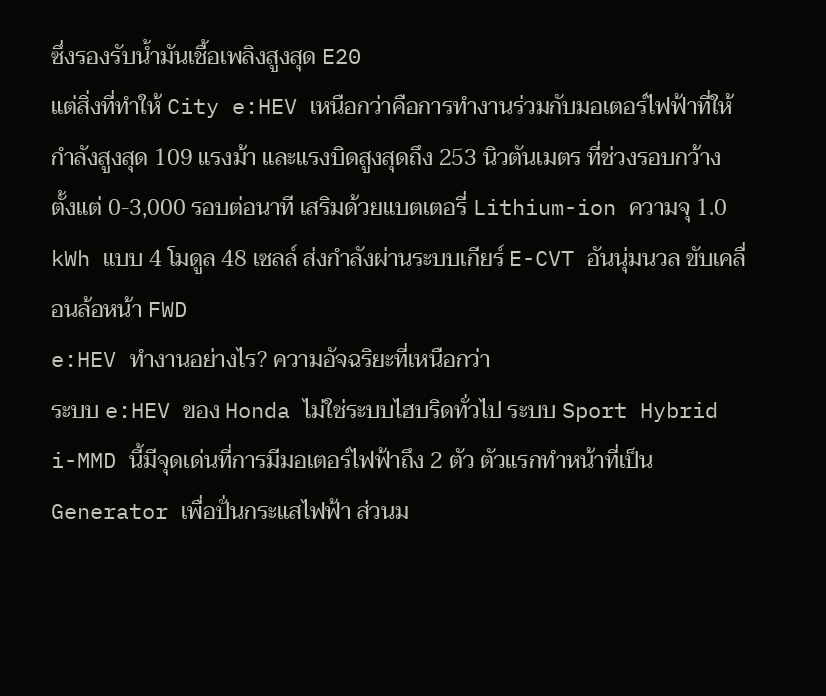ซึ่งรองรับน้ำมันเชื้อเพลิงสูงสุด E20
แต่สิ่งที่ทำให้ City e:HEV เหนือกว่าคือการทำงานร่วมกับมอเตอร์ไฟฟ้าที่ให้กำลังสูงสุด 109 แรงม้า และแรงบิดสูงสุดถึง 253 นิวตันเมตร ที่ช่วงรอบกว้าง ตั้งแต่ 0-3,000 รอบต่อนาที เสริมด้วยแบตเตอรี่ Lithium-ion ความจุ 1.0 kWh แบบ 4 โมดูล 48 เซลล์ ส่งกำลังผ่านระบบเกียร์ E-CVT อันนุ่มนวล ขับเคลื่อนล้อหน้า FWD
e:HEV ทำงานอย่างไร? ความอัจฉริยะที่เหนือกว่า
ระบบ e:HEV ของ Honda ไม่ใช่ระบบไฮบริดทั่วไป ระบบ Sport Hybrid i-MMD นี้มีจุดเด่นที่การมีมอเตอร์ไฟฟ้าถึง 2 ตัว ตัวแรกทำหน้าที่เป็น Generator เพื่อปั่นกระแสไฟฟ้า ส่วนม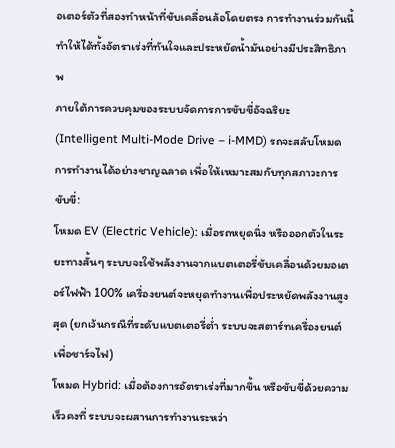อเตอร์ตัวที่สองทำหน้าที่ขับเคลื่อนล้อโดยตรง การทำงานร่วมกันนี้ทำให้ได้ทั้งอัตราเร่งที่ทันใจและประหยัดน้ำมันอย่างมีประสิทธิภาพ
ภายใต้การควบคุมของระบบจัดการการขับขี่อัจฉริยะ (Intelligent Multi-Mode Drive – i-MMD) รถจะสลับโหมดการทำงานได้อย่างชาญฉลาด เพื่อให้เหมาะสมกับทุกสภาวะการขับขี่:
โหมด EV (Electric Vehicle): เมื่อรถหยุดนิ่ง หรือออกตัวในระยะทางสั้นๆ ระบบจะใช้พลังงานจากแบตเตอรี่ขับเคลื่อนด้วยมอเตอร์ไฟฟ้า 100% เครื่องยนต์จะหยุดทำงานเพื่อประหยัดพลังงานสูงสุด (ยกเว้นกรณีที่ระดับแบตเตอรี่ต่ำ ระบบจะสตาร์ทเครื่องยนต์เพื่อชาร์จไฟ)
โหมด Hybrid: เมื่อต้องการอัตราเร่งที่มากขึ้น หรือขับขี่ด้วยความเร็วคงที่ ระบบจะผสานการทำงานระหว่า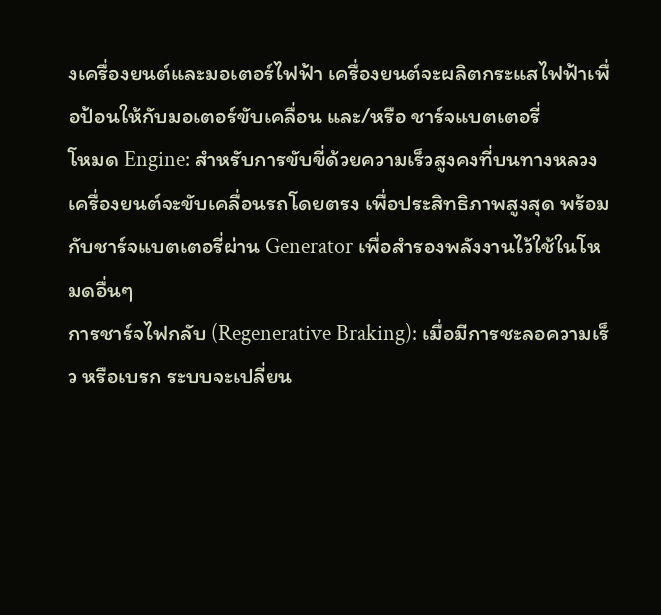งเครื่องยนต์และมอเตอร์ไฟฟ้า เครื่องยนต์จะผลิตกระแสไฟฟ้าเพื่อป้อนให้กับมอเตอร์ขับเคลื่อน และ/หรือ ชาร์จแบตเตอรี่
โหมด Engine: สำหรับการขับขี่ด้วยความเร็วสูงคงที่บนทางหลวง เครื่องยนต์จะขับเคลื่อนรถโดยตรง เพื่อประสิทธิภาพสูงสุด พร้อมกับชาร์จแบตเตอรี่ผ่าน Generator เพื่อสำรองพลังงานไว้ใช้ในโหมดอื่นๆ
การชาร์จไฟกลับ (Regenerative Braking): เมื่อมีการชะลอความเร็ว หรือเบรก ระบบจะเปลี่ยน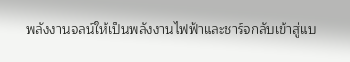พลังงานจลน์ให้เป็นพลังงานไฟฟ้าและชาร์จกลับเข้าสู่แบ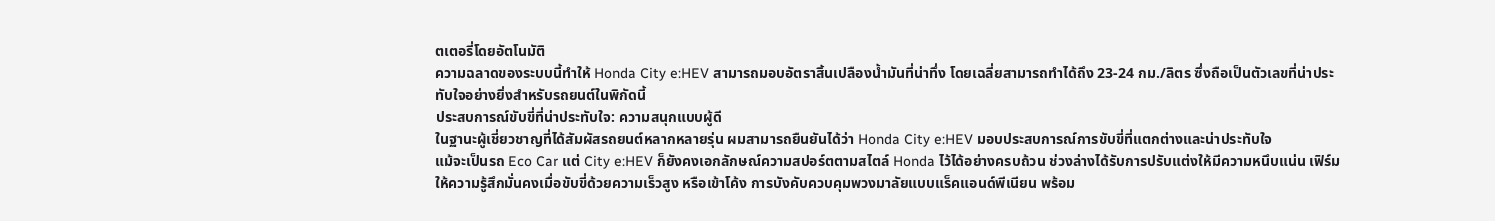ตเตอรี่โดยอัตโนมัติ
ความฉลาดของระบบนี้ทำให้ Honda City e:HEV สามารถมอบอัตราสิ้นเปลืองน้ำมันที่น่าทึ่ง โดยเฉลี่ยสามารถทำได้ถึง 23-24 กม./ลิตร ซึ่งถือเป็นตัวเลขที่น่าประทับใจอย่างยิ่งสำหรับรถยนต์ในพิกัดนี้
ประสบการณ์ขับขี่ที่น่าประทับใจ: ความสนุกแบบผู้ดี
ในฐานะผู้เชี่ยวชาญที่ได้สัมผัสรถยนต์หลากหลายรุ่น ผมสามารถยืนยันได้ว่า Honda City e:HEV มอบประสบการณ์การขับขี่ที่แตกต่างและน่าประทับใจ
แม้จะเป็นรถ Eco Car แต่ City e:HEV ก็ยังคงเอกลักษณ์ความสปอร์ตตามสไตล์ Honda ไว้ได้อย่างครบถ้วน ช่วงล่างได้รับการปรับแต่งให้มีความหนึบแน่น เฟิร์ม ให้ความรู้สึกมั่นคงเมื่อขับขี่ด้วยความเร็วสูง หรือเข้าโค้ง การบังคับควบคุมพวงมาลัยแบบแร็คแอนด์พีเนียน พร้อม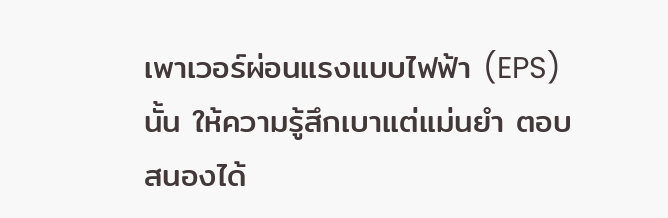เพาเวอร์ผ่อนแรงแบบไฟฟ้า (EPS) นั้น ให้ความรู้สึกเบาแต่แม่นยำ ตอบสนองได้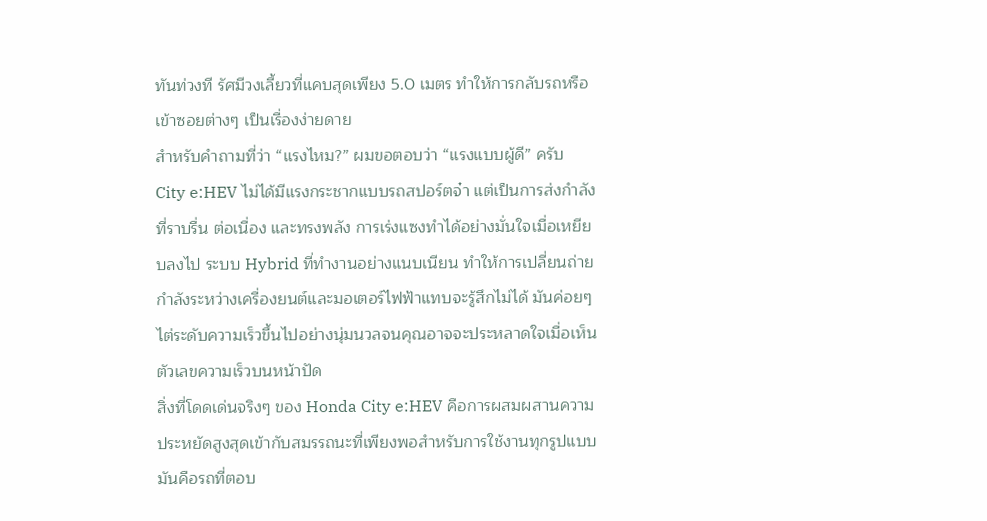ทันท่วงที รัศมีวงเลี้ยวที่แคบสุดเพียง 5.0 เมตร ทำให้การกลับรถหรือเข้าซอยต่างๆ เป็นเรื่องง่ายดาย
สำหรับคำถามที่ว่า “แรงไหม?” ผมขอตอบว่า “แรงแบบผู้ดี” ครับ City e:HEV ไม่ได้มีแรงกระชากแบบรถสปอร์ตจ๋า แต่เป็นการส่งกำลังที่ราบรื่น ต่อเนื่อง และทรงพลัง การเร่งแซงทำได้อย่างมั่นใจเมื่อเหยียบลงไป ระบบ Hybrid ที่ทำงานอย่างแนบเนียน ทำให้การเปลี่ยนถ่ายกำลังระหว่างเครื่องยนต์และมอเตอร์ไฟฟ้าแทบจะรู้สึกไม่ได้ มันค่อยๆ ไต่ระดับความเร็วขึ้นไปอย่างนุ่มนวลจนคุณอาจจะประหลาดใจเมื่อเห็นตัวเลขความเร็วบนหน้าปัด
สิ่งที่โดดเด่นจริงๆ ของ Honda City e:HEV คือการผสมผสานความประหยัดสูงสุดเข้ากับสมรรถนะที่เพียงพอสำหรับการใช้งานทุกรูปแบบ มันคือรถที่ตอบ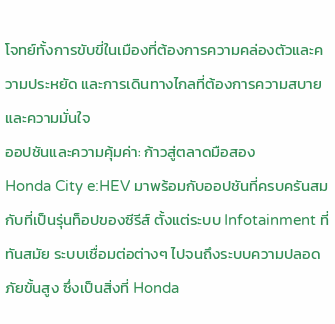โจทย์ทั้งการขับขี่ในเมืองที่ต้องการความคล่องตัวและความประหยัด และการเดินทางไกลที่ต้องการความสบายและความมั่นใจ
ออปชันและความคุ้มค่า: ก้าวสู่ตลาดมือสอง
Honda City e:HEV มาพร้อมกับออปชันที่ครบครันสมกับที่เป็นรุ่นท็อปของซีรีส์ ตั้งแต่ระบบ Infotainment ที่ทันสมัย ระบบเชื่อมต่อต่างๆ ไปจนถึงระบบความปลอดภัยขั้นสูง ซึ่งเป็นสิ่งที่ Honda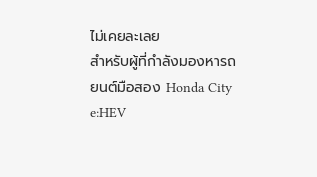ไม่เคยละเลย
สำหรับผู้ที่กำลังมองหารถยนต์มือสอง Honda City e:HEV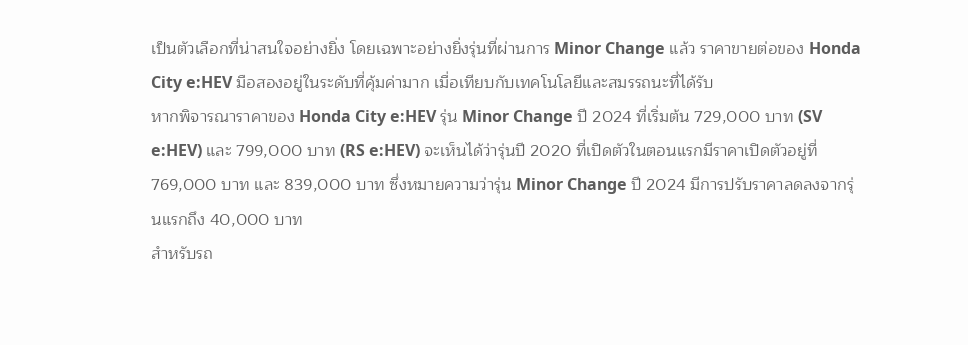เป็นตัวเลือกที่น่าสนใจอย่างยิ่ง โดยเฉพาะอย่างยิ่งรุ่นที่ผ่านการ Minor Change แล้ว ราคาขายต่อของ Honda City e:HEV มือสองอยู่ในระดับที่คุ้มค่ามาก เมื่อเทียบกับเทคโนโลยีและสมรรถนะที่ได้รับ
หากพิจารณาราคาของ Honda City e:HEV รุ่น Minor Change ปี 2024 ที่เริ่มต้น 729,000 บาท (SV e:HEV) และ 799,000 บาท (RS e:HEV) จะเห็นได้ว่ารุ่นปี 2020 ที่เปิดตัวในตอนแรกมีราคาเปิดตัวอยู่ที่ 769,000 บาท และ 839,000 บาท ซึ่งหมายความว่ารุ่น Minor Change ปี 2024 มีการปรับราคาลดลงจากรุ่นแรกถึง 40,000 บาท
สำหรับรถ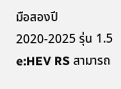มือสองปี 2020-2025 รุ่น 1.5 e:HEV RS สามารถ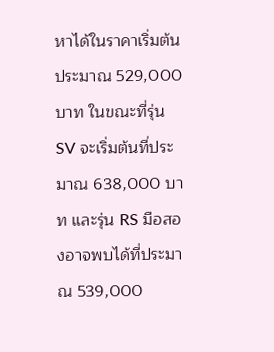หาได้ในราคาเริ่มต้นประมาณ 529,000 บาท ในขณะที่รุ่น SV จะเริ่มต้นที่ประมาณ 638,000 บาท และรุ่น RS มือสองอาจพบได้ที่ประมาณ 539,000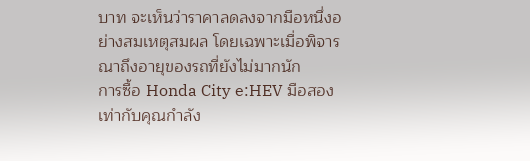บาท จะเห็นว่าราคาลดลงจากมือหนึ่งอย่างสมเหตุสมผล โดยเฉพาะเมื่อพิจารณาถึงอายุของรถที่ยังไม่มากนัก
การซื้อ Honda City e:HEV มือสอง เท่ากับคุณกำลัง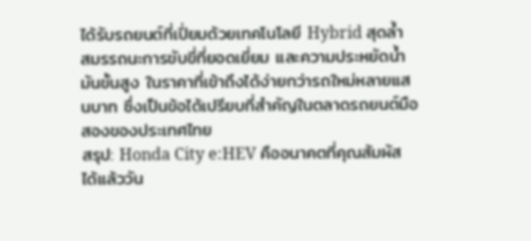ได้รับรถยนต์ที่เปี่ยมด้วยเทคโนโลยี Hybrid สุดล้ำ สมรรถนะการขับขี่ที่ยอดเยี่ยม และความประหยัดน้ำมันขั้นสูง ในราคาที่เข้าถึงได้ง่ายกว่ารถใหม่หลายแสนบาท ซึ่งเป็นข้อได้เปรียบที่สำคัญในตลาดรถยนต์มือสองของประเทศไทย
สรุป: Honda City e:HEV คืออนาคตที่คุณสัมผัสได้แล้ววัน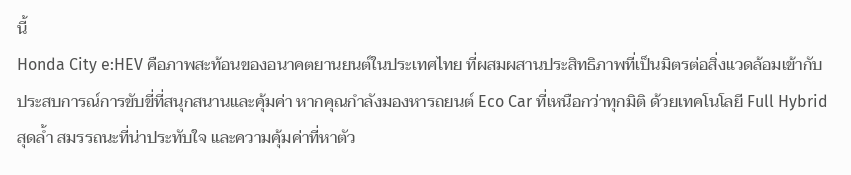นี้
Honda City e:HEV คือภาพสะท้อนของอนาคตยานยนต์ในประเทศไทย ที่ผสมผสานประสิทธิภาพที่เป็นมิตรต่อสิ่งแวดล้อมเข้ากับประสบการณ์การขับขี่ที่สนุกสนานและคุ้มค่า หากคุณกำลังมองหารถยนต์ Eco Car ที่เหนือกว่าทุกมิติ ด้วยเทคโนโลยี Full Hybrid สุดล้ำ สมรรถนะที่น่าประทับใจ และความคุ้มค่าที่หาตัว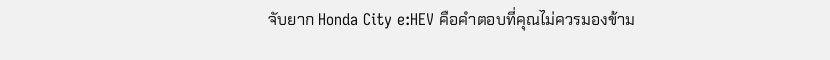จับยาก Honda City e:HEV คือคำตอบที่คุณไม่ควรมองข้าม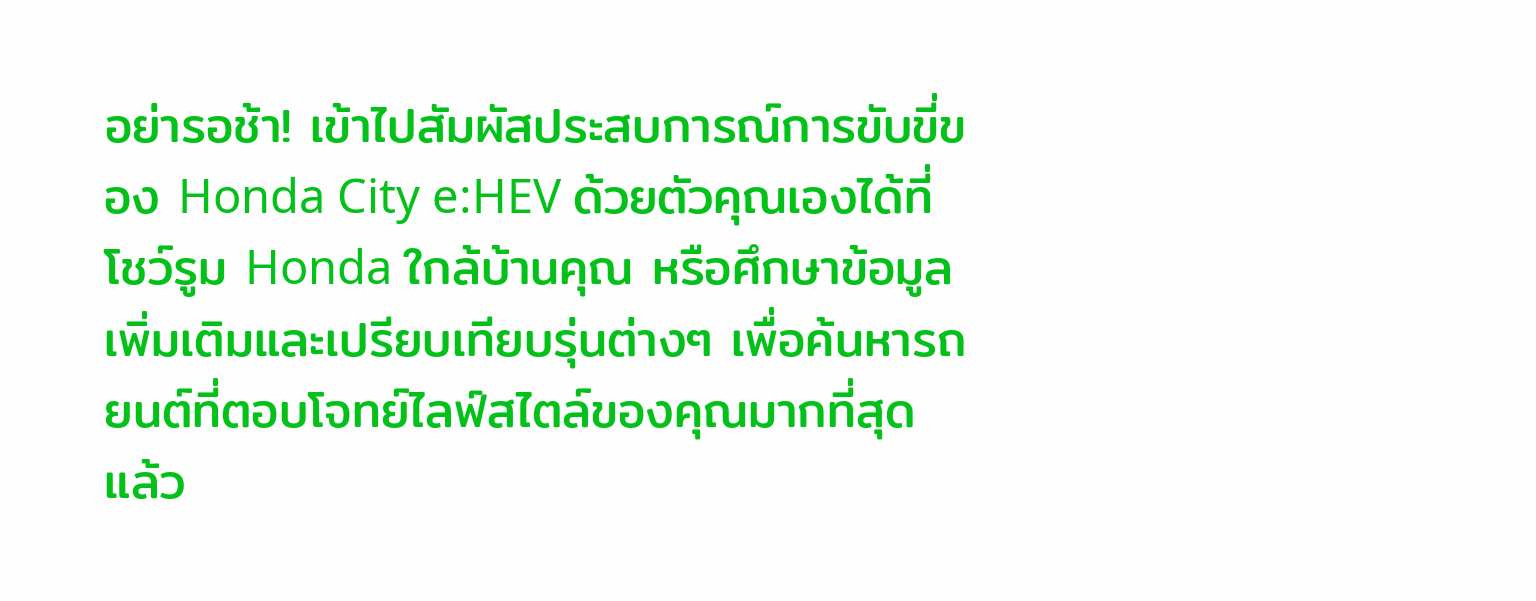อย่ารอช้า! เข้าไปสัมผัสประสบการณ์การขับขี่ของ Honda City e:HEV ด้วยตัวคุณเองได้ที่โชว์รูม Honda ใกล้บ้านคุณ หรือศึกษาข้อมูลเพิ่มเติมและเปรียบเทียบรุ่นต่างๆ เพื่อค้นหารถยนต์ที่ตอบโจทย์ไลฟ์สไตล์ของคุณมากที่สุด แล้ว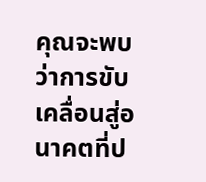คุณจะพบว่าการขับเคลื่อนสู่อนาคตที่ป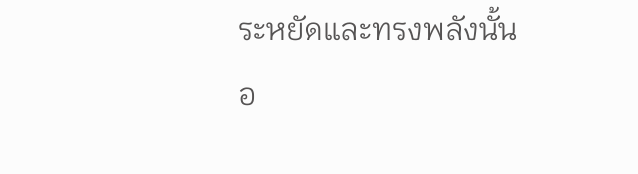ระหยัดและทรงพลังนั้น อ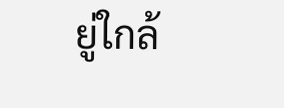ยู่ใกล้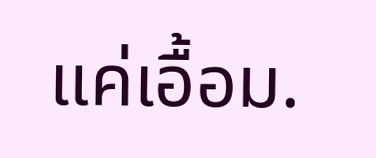แค่เอื้อม.